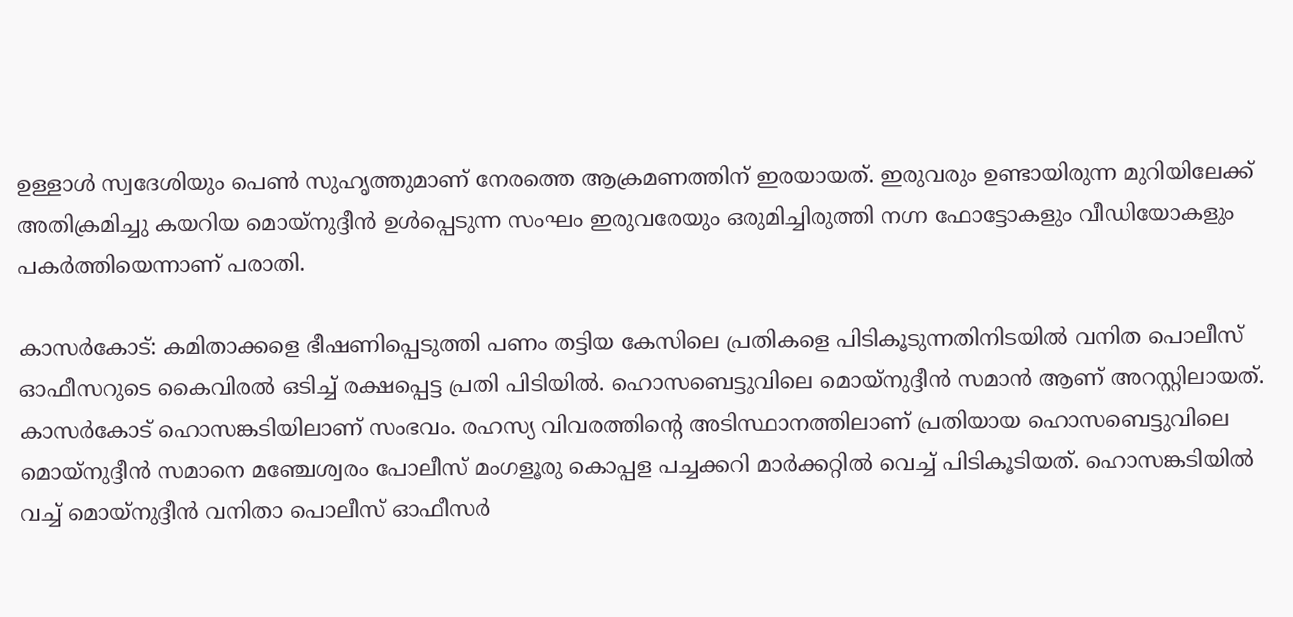ഉള്ളാൾ സ്വദേശിയും പെൺ സുഹൃത്തുമാണ് നേരത്തെ ആക്രമണത്തിന് ഇരയായത്. ഇരുവരും ഉണ്ടായിരുന്ന മുറിയിലേക്ക് അതിക്രമിച്ചു കയറിയ മൊയ്നുദ്ദീൻ ഉൾപ്പെടുന്ന സംഘം ഇരുവരേയും ഒരുമിച്ചിരുത്തി നഗ്ന ഫോട്ടോകളും വീഡിയോകളും പകർത്തിയെന്നാണ് പരാതി.

കാസർകോട്: കമിതാക്കളെ ഭീഷണിപ്പെടുത്തി പണം തട്ടിയ കേസിലെ പ്രതികളെ പിടികൂടുന്നതിനിടയിൽ വനിത പൊലീസ് ഓഫീസറുടെ കൈവിരൽ ഒടിച്ച് രക്ഷപ്പെട്ട പ്രതി പിടിയിൽ. ഹൊസബെട്ടുവിലെ മൊയ്നുദ്ദീൻ സമാൻ ആണ് അറസ്റ്റിലായത്. കാസർകോട് ഹൊസങ്കടിയിലാണ് സംഭവം. രഹസ്യ വിവരത്തിന്റെ അടിസ്ഥാനത്തിലാണ് പ്രതിയായ ഹൊസബെട്ടുവിലെ മൊയ്നുദ്ദീൻ സമാനെ മഞ്ചേശ്വരം പോലീസ് മംഗളൂരു കൊപ്പള പച്ചക്കറി മാർക്കറ്റിൽ വെച്ച് പിടികൂടിയത്. ഹൊസങ്കടിയിൽ വച്ച് മൊയ്നുദ്ദീൻ വനിതാ പൊലീസ് ഓഫീസർ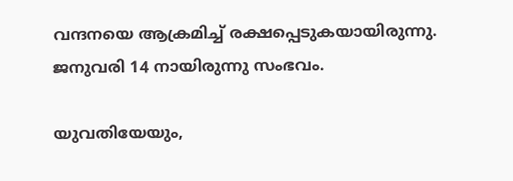വന്ദനയെ ആക്രമിച്ച് രക്ഷപ്പെടുകയായിരുന്നു. ജനുവരി 14 നായിരുന്നു സംഭവം.

യുവതിയേയും,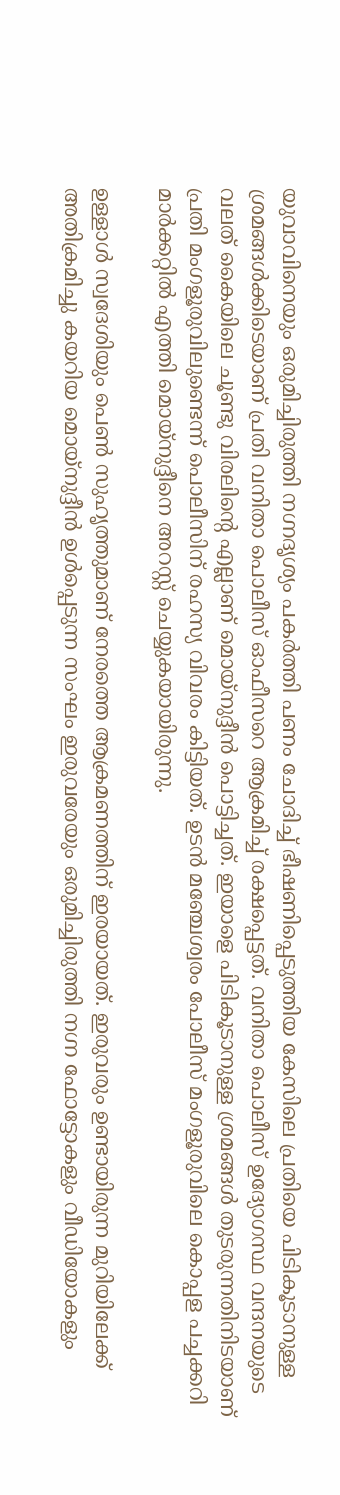യുവാവിനെയും ഒരുമിച്ചിരുത്തി നഗ്നദൃശ്യം പകർത്തി പണം ചോദിച്ച് ഭീഷണിപ്പെടുത്തിയ കേസിലെ പ്രതിയെ പിടികൂടാനുള്ള ശ്രമങ്ങൾക്കിടെയാണ് പ്രതി വനിതാ പൊലീസ് ഓഫീസറെ ആക്രമിച്ച് രക്ഷപ്പെട്ടത്. വനിതാ പൊലീസ് ഉദ്യോഗസ്ഥ‌ വന്ദനയുടെ വലത് കൈയിലെ ചൂണ്ടു വിരലിന്‍റെ എല്ലാണ് മൊയ്നുദ്ദീൻ പൊട്ടിച്ചത്. ഇയാളെ പിടികൂടാനുള്ള ശ്രമങ്ങൾ തുടരുന്നതിനിടയാണ് പ്രതി മംഗളൂരുവിലുണ്ടെന്ന് പൊലീസിന് രഹസ്യ വിവരം കിട്ടിയത്. ഉടൻ മഞ്ചേശ്വരം പോലീസ് മംഗളൂരുവിലെ കൊപ്പള പച്ചക്കറി മാർക്കറ്റിൽ എത്തി മൊയ്നുദ്ദീനെ അറസ്റ്റ് ചെയ്യുകയായിരുന്നു.

ഉള്ളാൾ സ്വദേശിയും പെൺ സുഹൃത്തുമാണ് നേരത്തെ ആക്രമണത്തിന് ഇരയായത്. ഇരുവരും ഉണ്ടായിരുന്ന മുറിയിലേക്ക് അതിക്രമിച്ചു കയറിയ മൊയ്നുദ്ദീൻ ഉൾപ്പെടുന്ന സംഘം ഇരുവരേയും ഒരുമിച്ചിരുത്തി നഗ്ന ഫോട്ടോകളും വീഡിയോകളും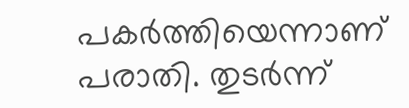പകർത്തിയെന്നാണ് പരാതി. തുടർന്ന്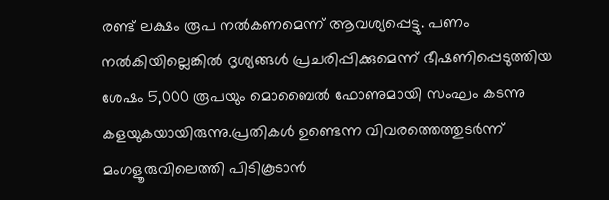രണ്ട് ലക്ഷം രൂപ നൽകണമെന്ന് ആവശ്യപ്പെട്ടു. പണം നൽകിയില്ലെങ്കിൽ ദൃശ്യങ്ങൾ പ്രചരിപ്പിക്കുമെന്ന് ഭീഷണിപ്പെടുത്തിയ ശേഷം 5,000 രൂപയും മൊബൈൽ ഫോണുമായി സംഘം കടന്നു കളയുകയായിരുന്നു.പ്രതികൾ ഉണ്ടെന്ന വിവരത്തെത്തുടർന്ന് മംഗളൂരുവിലെത്തി പിടികൂടാൻ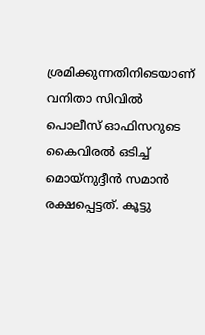ശ്രമിക്കുന്നതിനിടെയാണ് വനിതാ സിവിൽ പൊലീസ് ഓഫിസറുടെ കൈവിരൽ ഒടിച്ച് മൊയ്നുദ്ദീൻ സമാൻ രക്ഷപ്പെട്ടത്. കൂട്ടു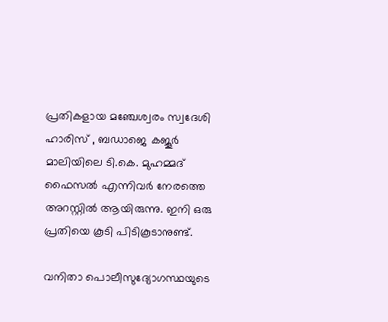പ്രതികളായ മഞ്ചേശ്വരം സ്വദേശി ഹാരിസ് , ബഡാജെ കജൂർ മാലിയിലെ ടി.കെ. മുഹമ്മദ് ഫൈസൽ എന്നിവർ നേരത്തെ അറസ്റ്റിൽ ആയിരുന്നു. ഇനി ഒരു പ്രതിയെ കൂടി പിടികൂടാനുണ്ട്.

വനിതാ പൊലീസുദ്യോഗസ്ഥയുടെ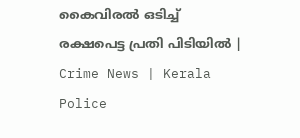കൈവിരൽ ഒടിച്ച് രക്ഷപെട്ട പ്രതി പിടിയിൽ | Crime News | Kerala Police